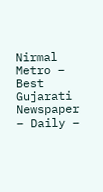Nirmal Metro – Best Gujarati Newspaper – Daily –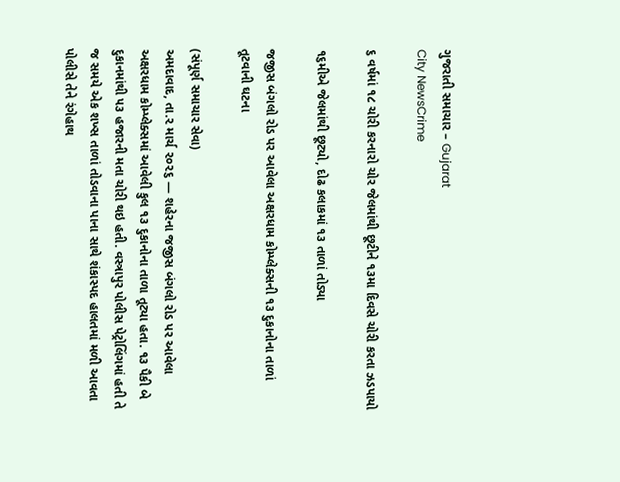ગુજરાતી સમાચાર – Gujarat
City NewsCrime

૬ વર્ષમાં ૧૮ ચોરી કરનારો ચોર જેલમાંથી છૂટીને ૧૩મા દિવસે ચોરી કરતા ઝડપાયો

૧૬મીએ જેલમાંથી છૂટ્યો, દોઢ કલાકમાં ૧૩ તાળાં તોડ્યા

જજીસ બંગલો રોડ પર આવેલા અક્ષરધામ કોમ્પ્લેક્સની ૧૩ દુકાનોના તાળાં તૂટવાની ઘટના

(સંપૂર્ણ સમાચાર સેવા)
અમદાવાદ, તા.૨ માર્ચ ૨૦૨૬ — શહેરના જજીસ બંગલો રોડ પર આવેલા અક્ષરધામ કોમ્પ્લેક્સમાં આવેલી કુલ ૧૩ દુકાનોના તાળા તૂટ્યા હતા. ૧૩ પૈકી બે દુકાનમાંથી ૫૩ હજારની મતા ચોરી થઇ હતી. વસ્ત્રાપુર પોલીસ પેટ્રોલિંગમાં હતી તે જ સમયે એક શખ્સ તાળાં તોડવાના પાના સાથે શંકાસ્પદ હાલતમાં મળી આવતા પોલીસે તેને રંગેહાથ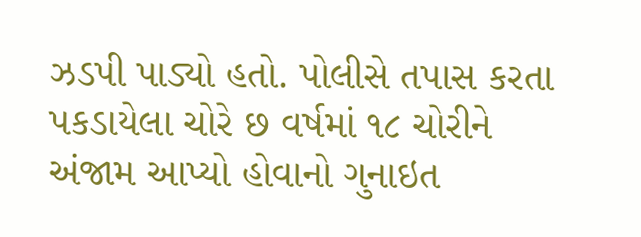ઝડપી પાડ્યો હતો. પોલીસે તપાસ કરતા પકડાયેલા ચોરે છ વર્ષમાં ૧૮ ચોરીને અંજામ આપ્યો હોવાનો ગુનાઇત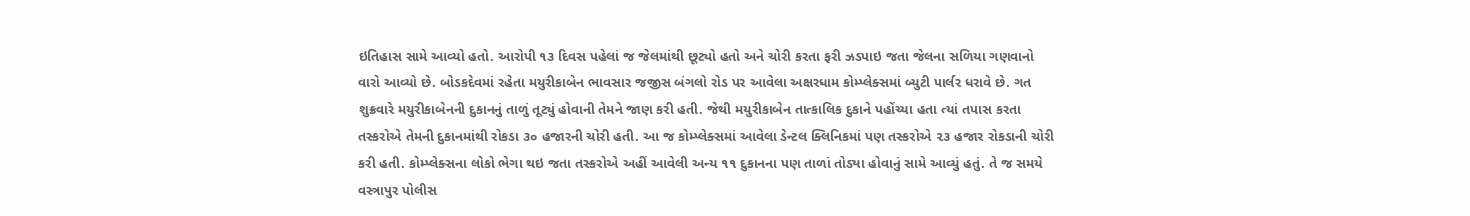ઇતિહાસ સામે આવ્યો હતો. આરોપી ૧૩ દિવસ પહેલાં જ જેલમાંથી છૂટ્યો હતો અને ચોરી કરતા ફરી ઝડપાઇ જતા જેલના સળિયા ગણવાનો વારો આવ્યો છે. બોડકદેવમાં રહેતા મયુરીકાબેન ભાવસાર જજીસ બંગલો રોડ પર આવેલા અક્ષરધામ કોમ્પ્લેક્સમાં બ્યુટી પાર્લર ધરાવે છે. ગત શુક્રવારે મયુરીકાબેનની દુકાનનું તાળું તૂટ્યું હોવાની તેમને જાણ કરી હતી. જેથી મયુરીકાબેન તાત્કાલિક દુકાને પહોંચ્યા હતા ત્યાં તપાસ કરતા તસ્કરોએ તેમની દુકાનમાંથી રોકડા ૩૦ હજારની ચોરી હતી. આ જ કોમ્પ્લેક્સમાં આવેલા ડેન્ટલ ક્લિનિકમાં પણ તસ્કરોએ ૨૩ હજાર રોકડાની ચોરી કરી હતી. કોમ્પ્લેક્સના લોકો ભેગા થઇ જતા તસ્કરોએ અહીં આવેલી અન્ય ૧૧ દુકાનના પણ તાળાં તોડ્યા હોવાનું સામે આવ્યું હતું. તે જ સમયે વસ્ત્રાપુર પોલીસ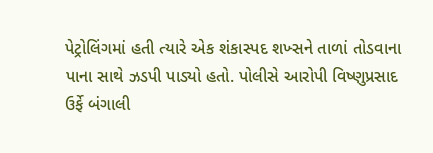પેટ્રોલિંગમાં હતી ત્યારે એક શંકાસ્પદ શખ્સને તાળાં તોડવાના પાના સાથે ઝડપી પાડ્યો હતો. પોલીસે આરોપી વિષ્ણુપ્રસાદ ઉર્ફે બંગાલી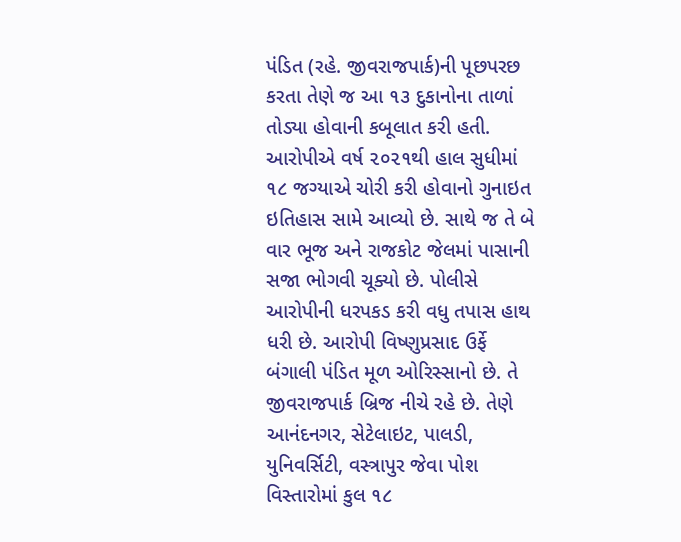પંડિત (રહે. જીવરાજપાર્ક)ની પૂછપરછ કરતા તેણે જ આ ૧૩ દુકાનોના તાળાં તોડ્યા હોવાની કબૂલાત કરી હતી. આરોપીએ વર્ષ ૨૦૨૧થી હાલ સુધીમાં ૧૮ જગ્યાએ ચોરી કરી હોવાનો ગુનાઇત ઇતિહાસ સામે આવ્યો છે. સાથે જ તે બે વાર ભૂજ અને રાજકોટ જેલમાં પાસાની સજા ભોગવી ચૂક્યો છે. પોલીસે આરોપીની ધરપકડ કરી વધુ તપાસ હાથ ધરી છે. આરોપી વિષ્ણુપ્રસાદ ઉર્ફે બંગાલી પંડિત મૂળ ઓરિસ્સાનો છે. તે જીવરાજપાર્ક બ્રિજ નીચે રહે છે. તેણે આનંદનગર, સેટેલાઇટ, પાલડી, યુનિવર્સિટી, વસ્ત્રાપુર જેવા પોશ વિસ્તારોમાં કુલ ૧૮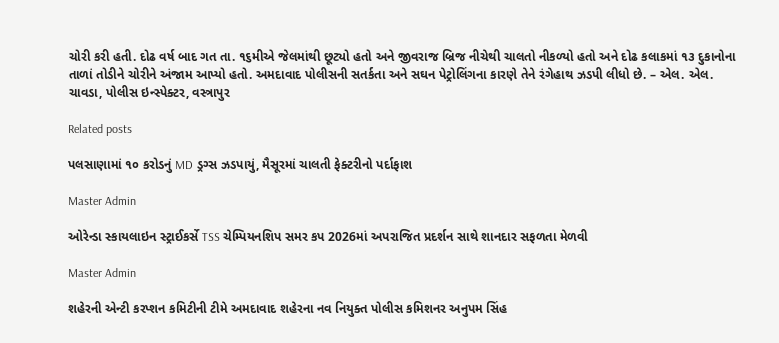ચોરી કરી હતી. દોઢ વર્ષ બાદ ગત તા. ૧૬મીએ જેલમાંથી છૂટ્યો હતો અને જીવરાજ બ્રિજ નીચેથી ચાલતો નીકળ્યો હતો અને દોઢ કલાકમાં ૧૩ દુકાનોના તાળાં તોડીને ચોરીને અંજામ આપ્યો હતો. અમદાવાદ પોલીસની સતર્કતા અને સઘન પેટ્રોલિંગના કારણે તેને રંગેહાથ ઝડપી લીધો છે. – એલ. એલ. ચાવડા, પોલીસ ઇન્સ્પેક્ટર, વસ્ત્રાપુર

Related posts

પલસાણામાં ૧૦ કરોડનું MD ડ્રગ્સ ઝડપાયું, મૈસૂરમાં ચાલતી ફેક્ટરીનો પર્દાફાશ

Master Admin

ઓરેન્ડા સ્કાયલાઇન સ્ટ્રાઈકર્સે TSS ચેમ્પિયનશિપ સમર કપ 2026માં અપરાજિત પ્રદર્શન સાથે શાનદાર સફળતા મેળવી

Master Admin

શહેરની એન્ટી કરપ્શન કમિટીની ટીમે અમદાવાદ શહેરના નવ નિયુક્ત પોલીસ કમિશનર અનુપમ સિંહ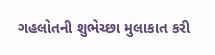ગહલોતની શુભેચ્છા મુલાકાત કરી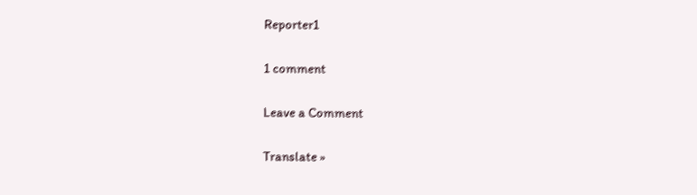Reporter1

1 comment

Leave a Comment

Translate »